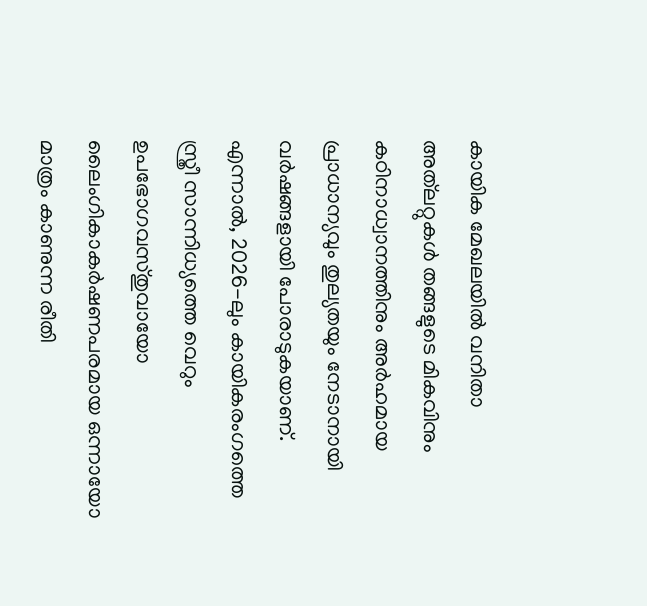കായിക മേഖലയിൽ വനിതാ അത്‌ലറ്റുകൾ തങ്ങളുടെ മികവിനും കഠിനാധ്വാനത്തിനും അർഹമായ പ്രാധാന്യവും തുല്യതയും നേടാനായി വർഷങ്ങളായി പോരാടുകയാണ്. എന്നാൽ, 2026-ലും കായികരംഗത്തെ സ്ത്രീ സാന്നിധ്യത്തെ വെറും ഉപഭോഗവസ്തുവായോ ലൈംഗികാകർഷണപരമായ ഒന്നായോ മാത്രം കാണുന്ന രീതി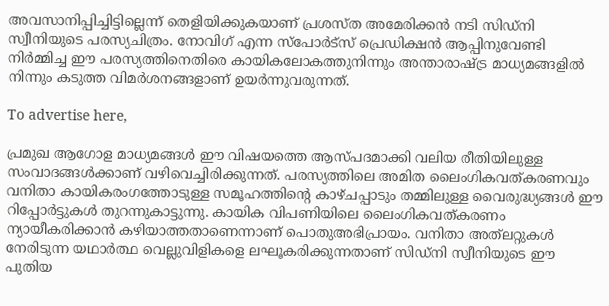അവസാനിപ്പിച്ചിട്ടില്ലെന്ന് തെളിയിക്കുകയാണ് പ്രശസ്ത അമേരിക്കൻ നടി സിഡ്‌നി സ്വീനിയുടെ പരസ്യചിത്രം. നോവിഗ് എന്ന സ്‌പോർട്‌സ് പ്രെഡിക്ഷൻ ആപ്പിനുവേണ്ടി നിർമ്മിച്ച ഈ പരസ്യത്തിനെതിരെ കായികലോകത്തുനിന്നും അന്താരാഷ്ട്ര മാധ്യമങ്ങളിൽ നിന്നും കടുത്ത വിമർശനങ്ങളാണ് ഉയർന്നുവരുന്നത്.

To advertise here,

പ്രമുഖ ആഗോള മാധ്യമങ്ങൾ ഈ വിഷയത്തെ ആസ്പദമാക്കി വലിയ രീതിയിലുള്ള സംവാദങ്ങൾക്കാണ് വഴിവെച്ചിരിക്കുന്നത്. പരസ്യത്തിലെ അമിത ലൈംഗികവത്കരണവും വനിതാ കായികരംഗത്തോടുള്ള സമൂഹത്തിന്റെ കാഴ്ചപ്പാടും തമ്മിലുള്ള വൈരുദ്ധ്യങ്ങൾ ഈ റിപ്പോർട്ടുകൾ തുറന്നുകാട്ടുന്നു. കായിക വിപണിയിലെ ലൈംഗികവത്കരണം ന്യായീകരിക്കാൻ കഴിയാത്തതാണെന്നാണ് പൊതുഅഭിപ്രായം. വനിതാ അത്‌ലറ്റുകൾ നേരിടുന്ന യഥാർത്ഥ വെല്ലുവിളികളെ ലഘൂകരിക്കുന്നതാണ് സിഡ്‌നി സ്വീനിയുടെ ഈ പുതിയ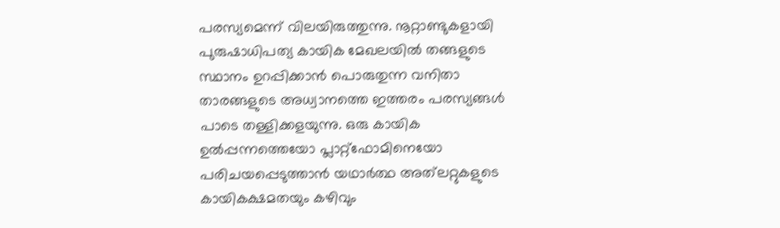പരസ്യമെന്ന് വിലയിരുത്തുന്നു. നൂറ്റാണ്ടുകളായി പുരുഷാധിപത്യ കായിക മേഖലയിൽ തങ്ങളുടെ സ്ഥാനം ഉറപ്പിക്കാൻ പൊരുതുന്ന വനിതാ താരങ്ങളുടെ അധ്വാനത്തെ ഇത്തരം പരസ്യങ്ങൾ പാടെ തള്ളിക്കളയുന്നു. ഒരു കായിക ഉൽപ്പന്നത്തെയോ പ്ലാറ്റ്ഫോമിനെയോ പരിചയപ്പെടുത്താൻ യഥാർത്ഥ അത്‌ലറ്റുകളുടെ കായികക്ഷമതയും കഴിവും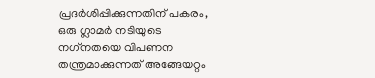പ്രദർശിപ്പിക്കുന്നതിന് പകരം, ഒരു ഗ്ലാമർ നടിയുടെ നഗ്‌നതയെ വിപണന തന്ത്രമാക്കുന്നത് അങ്ങേയറ്റം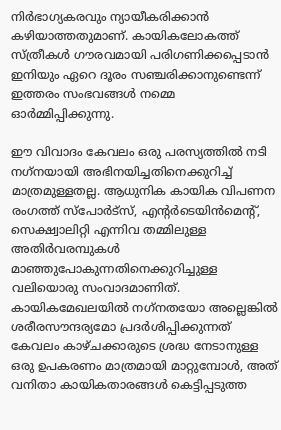നിർഭാഗ്യകരവും ന്യായീകരിക്കാൻ കഴിയാത്തതുമാണ്. കായികലോകത്ത് സ്ത്രീകൾ ഗൗരവമായി പരിഗണിക്കപ്പെടാൻ ഇനിയും ഏറെ ദൂരം സഞ്ചരിക്കാനുണ്ടെന്ന് ഇത്തരം സംഭവങ്ങൾ നമ്മെ ഓർമ്മിപ്പിക്കുന്നു.

ഈ വിവാദം കേവലം ഒരു പരസ്യത്തിൽ നടി നഗ്‌നയായി അഭിനയിച്ചതിനെക്കുറിച്ച് മാത്രമുള്ളതല്ല. ആധുനിക കായിക വിപണന രംഗത്ത് സ്‌പോർട്‌സ്, എന്റർടെയിൻമെന്റ്, സെക്ഷ്വാലിറ്റി എന്നിവ തമ്മിലുള്ള അതിർവരമ്പുകൾ മാഞ്ഞുപോകുന്നതിനെക്കുറിച്ചുള്ള വലിയൊരു സംവാദമാണിത്. കായികമേഖലയിൽ നഗ്‌നതയോ അല്ലെങ്കിൽ ശരീരസൗന്ദര്യമോ പ്രദർശിപ്പിക്കുന്നത് കേവലം കാഴ്ചക്കാരുടെ ശ്രദ്ധ നേടാനുള്ള ഒരു ഉപകരണം മാത്രമായി മാറ്റുമ്പോൾ, അത് വനിതാ കായികതാരങ്ങൾ കെട്ടിപ്പടുത്ത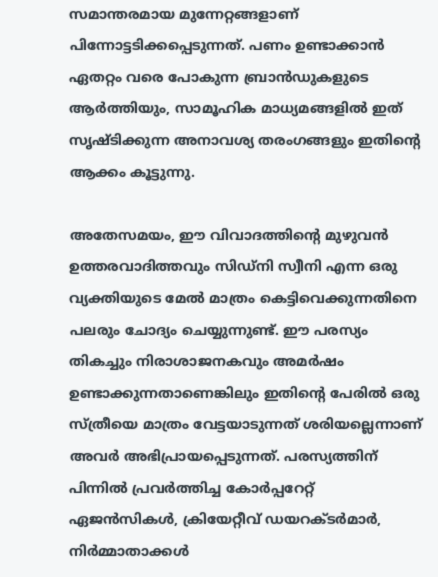സമാന്തരമായ മുന്നേറ്റങ്ങളാണ് പിന്നോട്ടടിക്കപ്പെടുന്നത്. പണം ഉണ്ടാക്കാൻ ഏതറ്റം വരെ പോകുന്ന ബ്രാൻഡുകളുടെ ആർത്തിയും, സാമൂഹിക മാധ്യമങ്ങളിൽ ഇത് സൃഷ്ടിക്കുന്ന അനാവശ്യ തരംഗങ്ങളും ഇതിന്റെ ആക്കം കൂട്ടുന്നു.

അതേസമയം, ഈ വിവാദത്തിന്റെ മുഴുവൻ ഉത്തരവാദിത്തവും സിഡ്‌നി സ്വീനി എന്ന ഒരു വ്യക്തിയുടെ മേൽ മാത്രം കെട്ടിവെക്കുന്നതിനെ പലരും ചോദ്യം ചെയ്യുന്നുണ്ട്. ഈ പരസ്യം തികച്ചും നിരാശാജനകവും അമർഷം ഉണ്ടാക്കുന്നതാണെങ്കിലും ഇതിന്റെ പേരിൽ ഒരു സ്ത്രീയെ മാത്രം വേട്ടയാടുന്നത് ശരിയല്ലെന്നാണ് അവർ അഭിപ്രായപ്പെടുന്നത്. പരസ്യത്തിന് പിന്നിൽ പ്രവർത്തിച്ച കോർപ്പറേറ്റ് ഏജൻസികൾ, ക്രിയേറ്റീവ് ഡയറക്ടർമാർ, നിർമ്മാതാക്കൾ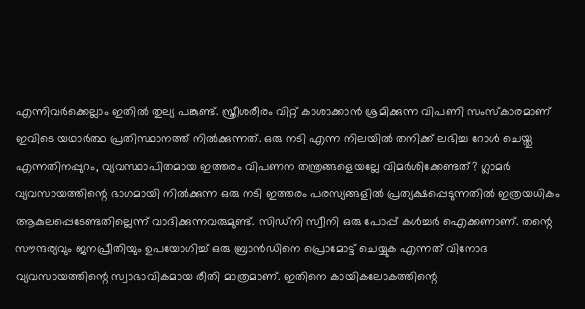എന്നിവർക്കെല്ലാം ഇതിൽ തുല്യ പങ്കുണ്ട്. സ്ത്രീശരീരം വിറ്റ് കാശാക്കാൻ ശ്രമിക്കുന്ന വിപണി സംസ്‌കാരമാണ് ഇവിടെ യഥാർത്ഥ പ്രതിസ്ഥാനത്ത് നിൽക്കുന്നത്. ഒരു നടി എന്ന നിലയിൽ തനിക്ക് ലഭിച്ച റോൾ ചെയ്തു എന്നതിനപ്പുറം, വ്യവസ്ഥാപിതമായ ഇത്തരം വിപണന തന്ത്രങ്ങളെയല്ലേ വിമർശിക്കേണ്ടത്? ഗ്ലാമർ വ്യവസായത്തിന്റെ ഭാഗമായി നിൽക്കുന്ന ഒരു നടി ഇത്തരം പരസ്യങ്ങളിൽ പ്രത്യക്ഷപ്പെടുന്നതിൽ ഇത്രയധികം ആകുലപ്പെടേണ്ടതില്ലെന്ന് വാദിക്കുന്നവരുമുണ്ട്. സിഡ്‌നി സ്വീനി ഒരു പോപ്പ് കൾച്ചർ ഐക്കണാണ്. തന്റെ സൗന്ദര്യവും ജനപ്രീതിയും ഉപയോഗിച്ച് ഒരു ബ്രാൻഡിനെ പ്രൊമോട്ട് ചെയ്യുക എന്നത് വിനോദ വ്യവസായത്തിന്റെ സ്വാഭാവികമായ രീതി മാത്രമാണ്. ഇതിനെ കായികലോകത്തിന്റെ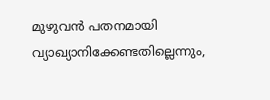മുഴുവൻ പതനമായി വ്യാഖ്യാനിക്കേണ്ടതില്ലെന്നും,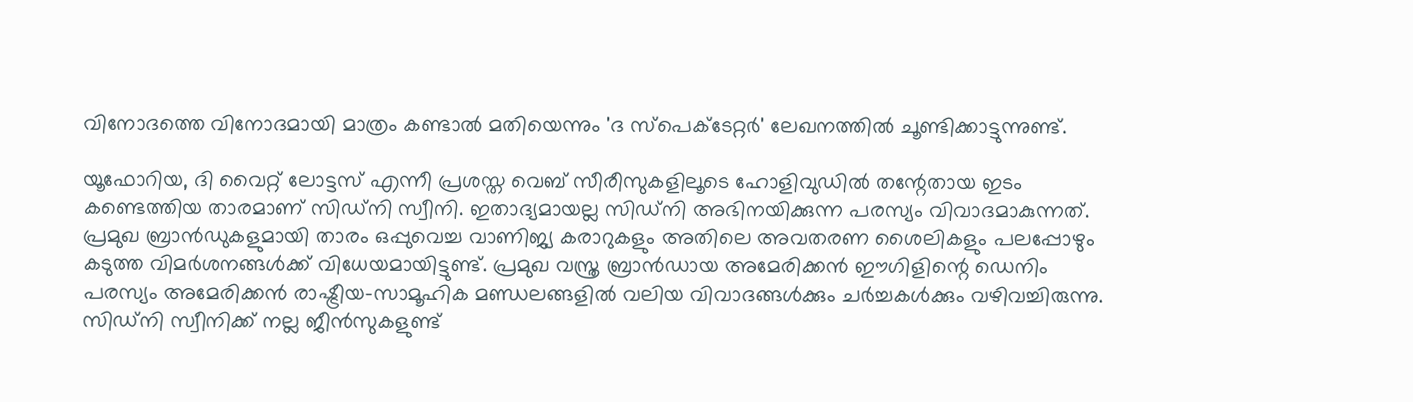വിനോദത്തെ വിനോദമായി മാത്രം കണ്ടാൽ മതിയെന്നും 'ദ സ്പെക്ടേറ്റർ' ലേഖനത്തിൽ ചൂണ്ടിക്കാട്ടുന്നുണ്ട്.

യൂഫോറിയ, ദി വൈറ്റ് ലോട്ടസ് എന്നീ പ്രശസ്ത വെബ് സീരീസുകളിലൂടെ ഹോളിവുഡിൽ തന്റേതായ ഇടം കണ്ടെത്തിയ താരമാണ് സിഡ്‌നി സ്വീനി. ഇതാദ്യമായല്ല സിഡ്‌നി അഭിനയിക്കുന്ന പരസ്യം വിവാദമാകുന്നത്. പ്രമുഖ ബ്രാൻഡുകളുമായി താരം ഒപ്പുവെച്ച വാണിജ്യ കരാറുകളും അതിലെ അവതരണ ശൈലികളും പലപ്പോഴും കടുത്ത വിമർശനങ്ങൾക്ക് വിധേയമായിട്ടുണ്ട്. പ്രമുഖ വസ്ത്ര ബ്രാൻഡായ അമേരിക്കൻ ഈഗിളിന്റെ ഡെനിം പരസ്യം അമേരിക്കൻ രാഷ്ട്രീയ-സാമൂഹിക മണ്ഡലങ്ങളിൽ വലിയ വിവാദങ്ങൾക്കും ചർച്ചകൾക്കും വഴിവച്ചിരുന്നു. സിഡ്‌നി സ്വീനിക്ക് നല്ല ജീൻസുകളുണ്ട്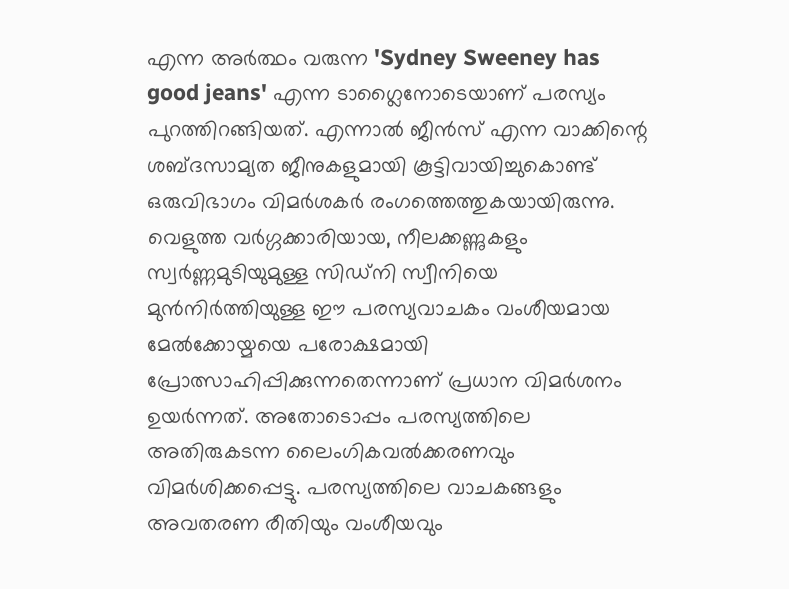എന്ന അർത്ഥം വരുന്ന 'Sydney Sweeney has good jeans' എന്ന ടാഗ്ലൈനോടെയാണ് പരസ്യം പുറത്തിറങ്ങിയത്. എന്നാൽ ജീൻസ് എന്ന വാക്കിന്റെ ശബ്ദസാമ്യത ജീനുകളുമായി കൂട്ടിവായിച്ചുകൊണ്ട് ഒരുവിഭാഗം വിമർശകർ രംഗത്തെത്തുകയായിരുന്നു. വെളുത്ത വർഗ്ഗക്കാരിയായ, നീലക്കണ്ണുകളും സ്വർണ്ണമുടിയുമുള്ള സിഡ്‌നി സ്വീനിയെ മുൻനിർത്തിയുള്ള ഈ പരസ്യവാചകം വംശീയമായ മേൽക്കോയ്മയെ പരോക്ഷമായി പ്രോത്സാഹിപ്പിക്കുന്നതെന്നാണ് പ്രധാന വിമർശനം ഉയർന്നത്. അതോടൊപ്പം പരസ്യത്തിലെ അതിരുകടന്ന ലൈംഗികവൽക്കരണവും വിമർശിക്കപ്പെട്ടു. പരസ്യത്തിലെ വാചകങ്ങളും അവതരണ രീതിയും വംശീയവും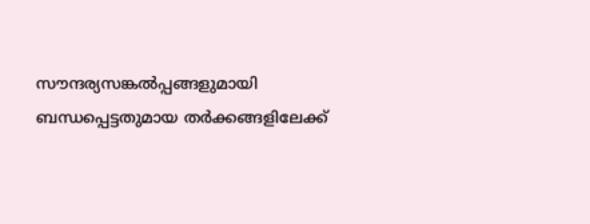സൗന്ദര്യസങ്കൽപ്പങ്ങളുമായി ബന്ധപ്പെട്ടതുമായ തർക്കങ്ങളിലേക്ക്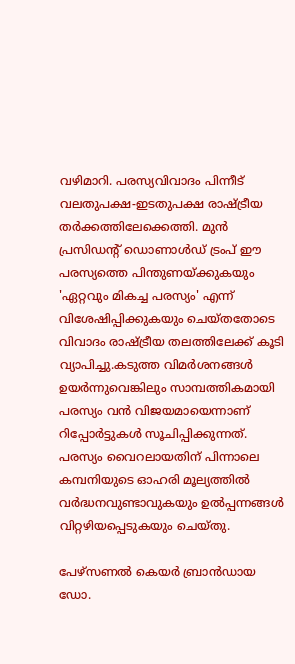വഴിമാറി. പരസ്യവിവാദം പിന്നീട് വലതുപക്ഷ-ഇടതുപക്ഷ രാഷ്ട്രീയ തർക്കത്തിലേക്കെത്തി. മുൻ പ്രസിഡന്റ് ഡൊണാൾഡ് ട്രംപ് ഈ പരസ്യത്തെ പിന്തുണയ്ക്കുകയും 'ഏറ്റവും മികച്ച പരസ്യം' എന്ന് വിശേഷിപ്പിക്കുകയും ചെയ്തതോടെ വിവാദം രാഷ്ട്രീയ തലത്തിലേക്ക് കൂടി വ്യാപിച്ചു.കടുത്ത വിമർശനങ്ങൾ ഉയർന്നുവെങ്കിലും സാമ്പത്തികമായി പരസ്യം വൻ വിജയമായെന്നാണ് റിപ്പോർട്ടുകൾ സൂചിപ്പിക്കുന്നത്. പരസ്യം വൈറലായതിന് പിന്നാലെ കമ്പനിയുടെ ഓഹരി മൂല്യത്തിൽ വർദ്ധനവുണ്ടാവുകയും ഉൽപ്പന്നങ്ങൾ വിറ്റഴിയപ്പെടുകയും ചെയ്തു.

പേഴ്‌സണൽ കെയർ ബ്രാൻഡായ ഡോ.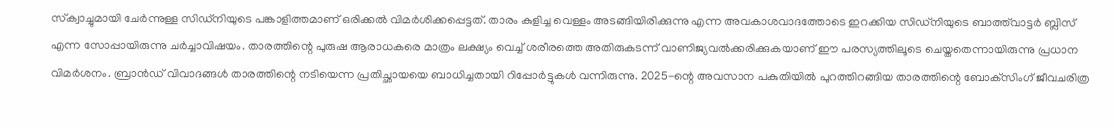സ്‌ക്വാച്ചുമായി ചേർന്നുള്ള സിഡ്‌നിയുടെ പങ്കാളിത്തമാണ് ഒരിക്കൽ വിമർശിക്കപ്പെട്ടത്. താരം കുളിച്ച വെള്ളം അടങ്ങിയിരിക്കുന്നു എന്ന അവകാശവാദത്തോടെ ഇറക്കിയ സിഡ്‌നിയുടെ ബാത്ത്‌വാട്ടർ ബ്ലിസ് എന്ന സോപ്പായിരുന്നു ചർച്ചാവിഷയം. താരത്തിന്റെ പുരുഷ ആരാധകരെ മാത്രം ലക്ഷ്യം വെച്ച് ശരീരത്തെ അതിരുകടന്ന് വാണിജ്യവൽക്കരിക്കുകയാണ് ഈ പരസ്യത്തിലൂടെ ചെയ്തതെന്നായിരുന്നു പ്രധാന വിമർശനം. ബ്രാൻഡ് വിവാദങ്ങൾ താരത്തിന്റെ നടിയെന്ന പ്രതിച്ഛായയെ ബാധിച്ചതായി റിപ്പോർട്ടുകൾ വന്നിരുന്നു. 2025-ന്റെ അവസാന പകുതിയിൽ പുറത്തിറങ്ങിയ താരത്തിന്റെ ബോക്‌സിംഗ് ജീവചരിത്ര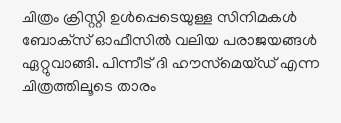ചിത്രം ക്രിസ്റ്റി ഉൾപ്പെടെയുള്ള സിനിമകൾ ബോക്‌സ് ഓഫീസിൽ വലിയ പരാജയങ്ങൾ ഏറ്റുവാങ്ങി. പിന്നീട് ദി ഹൗസ്‌മെയ്ഡ് എന്ന ചിത്രത്തിലൂടെ താരം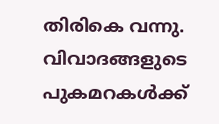തിരികെ വന്നു. വിവാദങ്ങളുടെ പുകമറകൾക്ക്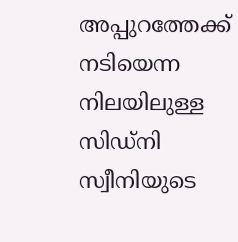അപ്പുറത്തേക്ക് നടിയെന്ന നിലയിലുള്ള സിഡ്‌നി സ്വീനിയുടെ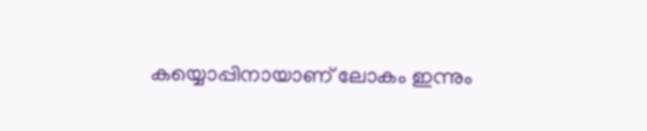കയ്യൊപ്പിനായാണ് ലോകം ഇന്നും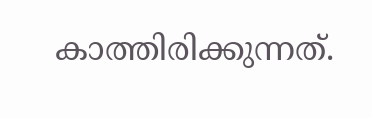കാത്തിരിക്കുന്നത്.